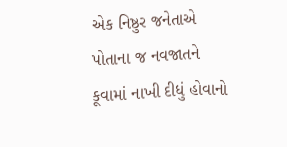એક નિષ્ઠુર જનેતાએ પોતાના જ નવજાતને કૂવામાં નાખી દીધું હોવાનો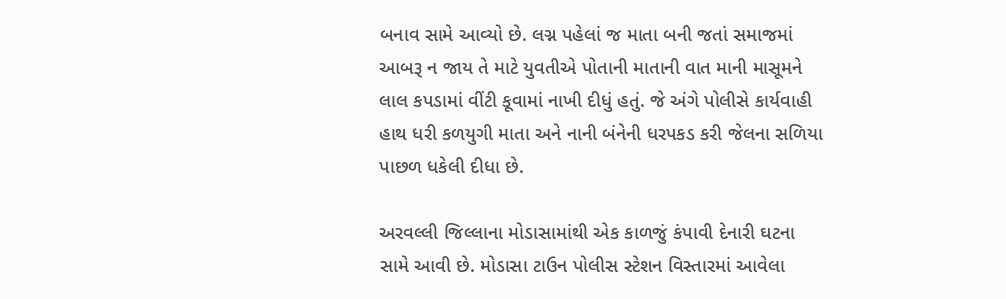બનાવ સામે આવ્યો છે. લગ્ન પહેલાં જ માતા બની જતાં સમાજમાં આબરૂ ન જાય તે માટે યુવતીએ પોતાની માતાની વાત માની માસૂમને લાલ કપડામાં વીંટી કૂવામાં નાખી દીધું હતું. જે અંગે પોલીસે કાર્યવાહી હાથ ધરી કળયુગી માતા અને નાની બંનેની ધરપકડ કરી જેલના સળિયા પાછળ ધકેલી દીધા છે.

અરવલ્લી જિલ્લાના મોડાસામાંથી એક કાળજું કંપાવી દેનારી ઘટના સામે આવી છે. મોડાસા ટાઉન પોલીસ સ્ટેશન વિસ્તારમાં આવેલા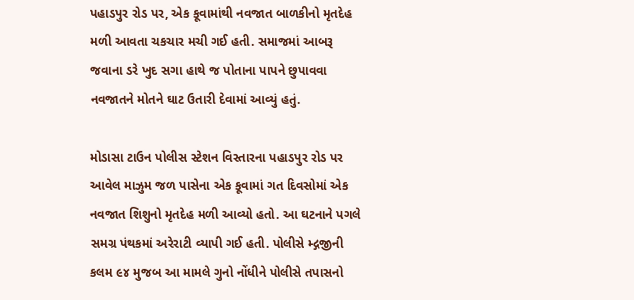પહાડપુર રોડ પર, એક કૂવામાંથી નવજાત બાળકીનો મૃતદેહ મળી આવતા ચકચાર મચી ગઈ હતી. સમાજમાં આબરૂ જવાના ડરે ખુદ સગા હાથે જ પોતાના પાપને છુપાવવા નવજાતને મોતને ઘાટ ઉતારી દેવામાં આવ્યું હતું.

મોડાસા ટાઉન પોલીસ સ્ટેશન વિસ્તારના પહાડપુર રોડ પર આવેલ માઝુમ જળ પાસેના એક કૂવામાં ગત દિવસોમાં એક નવજાત શિશુનો મૃતદેહ મળી આવ્યો હતો. આ ઘટનાને પગલે સમગ્ર પંથકમાં અરેરાટી વ્યાપી ગઈ હતી. પોલીસે મ્દ્ગજીની કલમ ૯૪ મુજબ આ મામલે ગુનો નોંધીને પોલીસે તપાસનો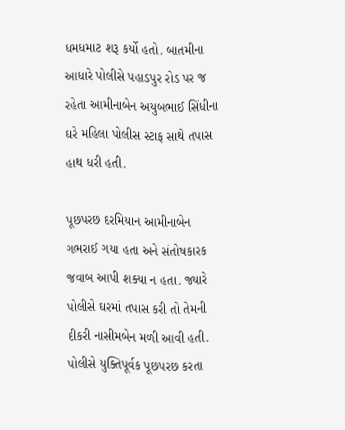ધમધમાટ શરૂ કર્યો હતો. બાતમીના આધારે પોલીસે પહાડપુર રોડ પર જ રહેતા આમીનાબેન અયુબભાઈ સિંધીના ઘરે મહિલા પોલીસ સ્ટાફ સાથે તપાસ હાથ ધરી હતી.

પૂછપરછ દરમિયાન આમીનાબેન ગભરાઈ ગયા હતા અને સંતોષકારક જવાબ આપી શક્યા ન હતા. જ્યારે પોલીસે ઘરમાં તપાસ કરી તો તેમની દીકરી નાસીમબેન મળી આવી હતી. પોલીસે યુક્તિપૂર્વક પૂછપરછ કરતા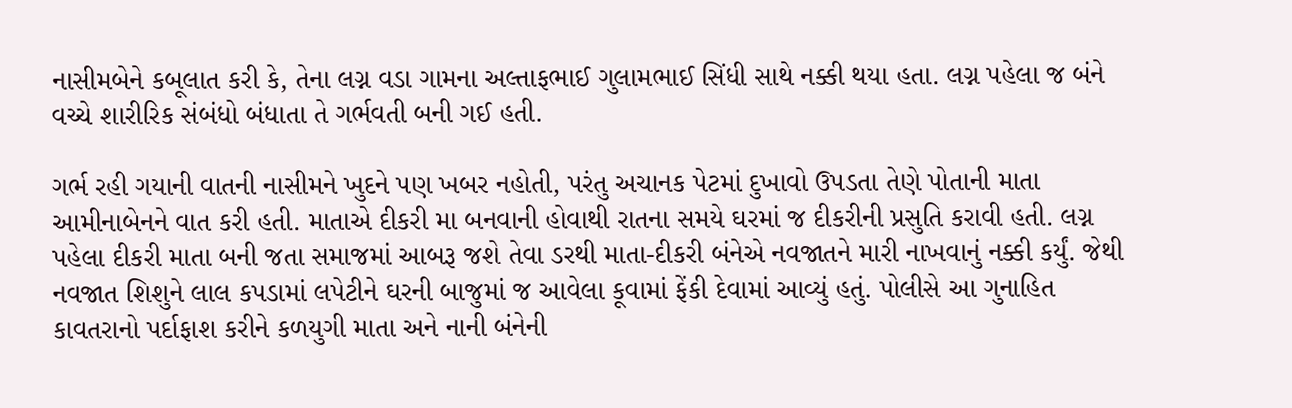નાસીમબેને કબૂલાત કરી કે, તેના લગ્ન વડા ગામના અલ્તાફભાઈ ગુલામભાઈ સિંધી સાથે નક્કી થયા હતા. લગ્ન પહેલા જ બંને વચ્ચે શારીરિક સંબંધો બંધાતા તે ગર્ભવતી બની ગઈ હતી.

ગર્ભ રહી ગયાની વાતની નાસીમને ખુદને પણ ખબર નહોતી, પરંતુ અચાનક પેટમાં દુખાવો ઉપડતા તેણે પોતાની માતા આમીનાબેનને વાત કરી હતી. માતાએ દીકરી મા બનવાની હોવાથી રાતના સમયે ઘરમાં જ દીકરીની પ્રસુતિ કરાવી હતી. લગ્ન પહેલા દીકરી માતા બની જતા સમાજમાં આબરૂ જશે તેવા ડરથી માતા-દીકરી બંનેએ નવજાતને મારી નાખવાનું નક્કી કર્યું. જેથી નવજાત શિશુને લાલ કપડામાં લપેટીને ઘરની બાજુમાં જ આવેલા કૂવામાં ફેંકી દેવામાં આવ્યું હતું. પોલીસે આ ગુનાહિત કાવતરાનો પર્દાફાશ કરીને કળયુગી માતા અને નાની બંનેની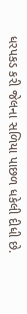ધરપકડ કરી જેલના સળિયા પાછળ ધકેલી દીધી છે.